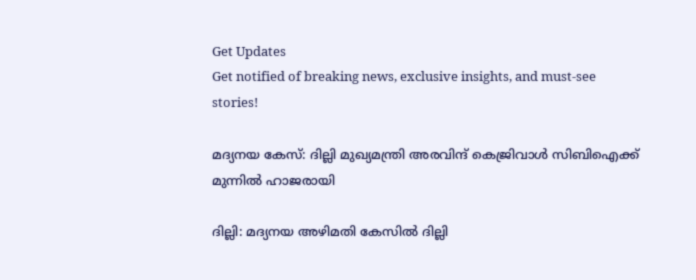Get Updates
Get notified of breaking news, exclusive insights, and must-see stories!

മദ്യനയ കേസ്: ദില്ലി മുഖ്യമന്ത്രി അരവിന്ദ് കെജ്രിവാള്‍ സിബിഐക്ക് മുന്നില്‍ ഹാജരായി

ദില്ലി: മദ്യനയ അഴിമതി കേസില്‍ ദില്ലി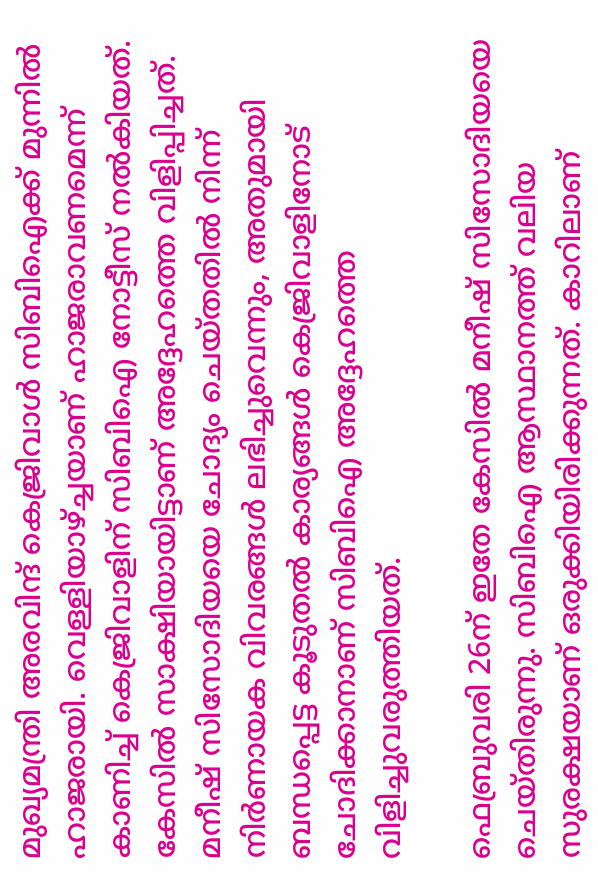മുഖ്യമന്ത്രി അരവിന്ദ് കെജ്രിവാള്‍ സിബിഐക്ക് മുന്നില്‍ ഹാജരായി. വെള്ളിയാഴ്ച്ചയാണ് ഹാജരാവണമെന്ന് കാണിച്ച് കെജ്രിവാളിന് സിബിഐ നോട്ടീസ് നല്‍കിയത്. കേസില്‍ സാക്ഷിയായിട്ടാണ് അദ്ദേഹത്തെ വിളിപ്പിച്ചത്. മനീഷ് സിസോദിയയെ ചോദ്യം ചെയ്തതില്‍ നിന്ന് നിര്‍ണായക വിവരങ്ങള്‍ ലഭിച്ചുവെന്നും, അതുമായി ബന്ധപ്പെട്ട കൂടുതല്‍ കാര്യങ്ങള്‍ കെജ്രിവാളിനോട് ചോദിക്കാനാണ് സിബിഐ അദ്ദേഹത്തെ വിളിച്ചുവരുത്തിയത്.

ഫെബ്രുവരി 26ന് ഇതേ കേസില്‍ മനീഷ് സിസോദിയയെ ചെയ്തിരുന്നു. സിബിഐ ആസ്ഥാനത്ത് വലിയ സുരക്ഷയാണ് ഒരുക്കിയിരിക്കുന്നത്. കാറിലാണ്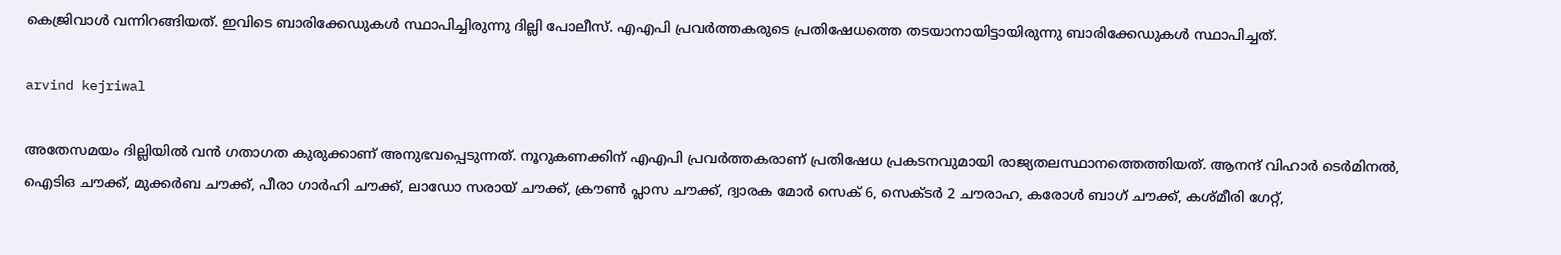കെജ്രിവാള്‍ വന്നിറങ്ങിയത്. ഇവിടെ ബാരിക്കേഡുകള്‍ സ്ഥാപിച്ചിരുന്നു ദില്ലി പോലീസ്. എഎപി പ്രവര്‍ത്തകരുടെ പ്രതിഷേധത്തെ തടയാനായിട്ടായിരുന്നു ബാരിക്കേഡുകള്‍ സ്ഥാപിച്ചത്.

arvind kejriwal

അതേസമയം ദില്ലിയില്‍ വന്‍ ഗതാഗത കുരുക്കാണ് അനുഭവപ്പെടുന്നത്. നൂറുകണക്കിന് എഎപി പ്രവര്‍ത്തകരാണ് പ്രതിഷേധ പ്രകടനവുമായി രാജ്യതലസ്ഥാനത്തെത്തിയത്. ആനന്ദ് വിഹാര്‍ ടെര്‍മിനല്‍, ഐടിഒ ചൗക്ക്, മുക്കര്‍ബ ചൗക്ക്, പീരാ ഗാര്‍ഹി ചൗക്ക്, ലാഡോ സരായ് ചൗക്ക്, ക്രൗണ്‍ പ്ലാസ ചൗക്ക്, ദ്വാരക മോര്‍ സെക് 6, സെക്ടര്‍ 2 ചൗരാഹ, കരോള്‍ ബാഗ് ചൗക്ക്, കശ്മീരി ഗേറ്റ്,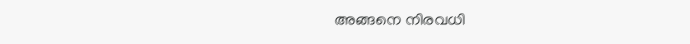അങ്ങനെ നിരവധി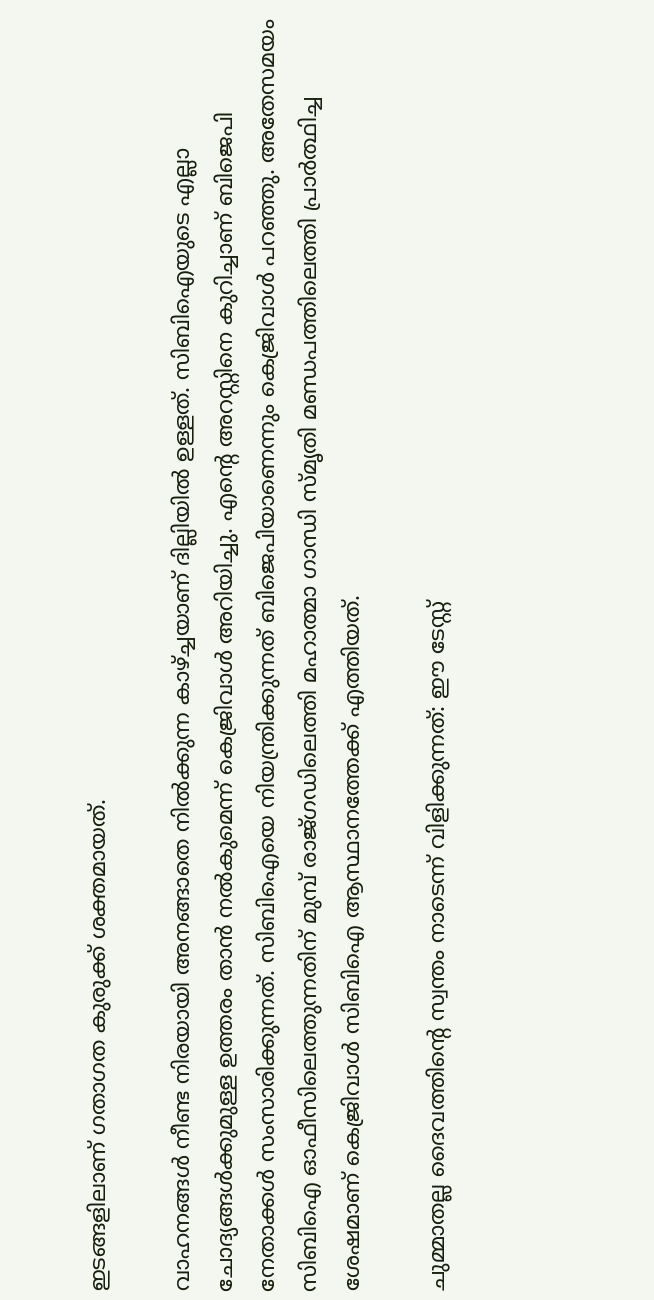ഇടങ്ങളിലാണ് ഗതാഗത കുരുക്ക് ശക്തമായത്.

വാഹനങ്ങള്‍ നീണ്ട നിരയായി അനങ്ങാതെ നില്‍ക്കുന്ന കാഴ്ച്ചയാണ് ദില്ലിയില്‍ ഉള്ളത്. സിബിഐയുടെ എല്ലാ ചോദ്യങ്ങള്‍ക്കുമുള്ള ഉത്തരം താന്‍ നല്‍കുമെന്ന് കെജ്രിവാള്‍ അറിയിച്ചു. എന്റെ അറസ്റ്റിനെ കുറിച്ചാണ് ബിജെപി നേതാക്കള്‍ സംസാരിക്കുന്നത്. സിബിഐയെ നിയന്ത്രിക്കുന്നത് ബിജെപിയാണെന്നും കെജ്രിവാള്‍ പറഞ്ഞു. അതേസമയം സിബിഐ ഓഫീസിലെത്തുന്നതിന് മുമ്പ് രാജ്ഗഡിലെത്തി മഹാത്മാ ഗാന്ധി സ്മൃതി മണ്ഡപത്തിലെത്തി പ്രാര്‍ത്ഥിച്ച ശേഷമാണ് കെജ്രിവാള്‍ സിബിഐ ആസ്ഥാനത്തേക്ക് എത്തിയത്.

ചുമ്മാതല്ല ദൈവത്തിന്റെ സ്വന്തം നാടെന്ന് വിളിക്കുന്നത്: ഈ ടേസ്റ്റ്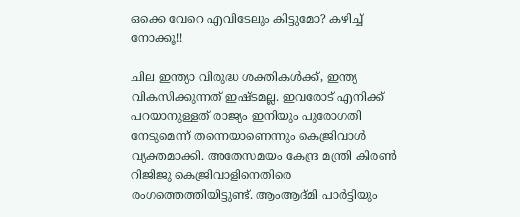ഒക്കെ വേറെ എവിടേലും കിട്ടുമോ? കഴിച്ച് നോക്കൂ!!

ചില ഇന്ത്യാ വിരുദ്ധ ശക്തികള്‍ക്ക്, ഇന്ത്യ വികസിക്കുന്നത് ഇഷ്ടമല്ല. ഇവരോട് എനിക്ക് പറയാനുള്ളത് രാജ്യം ഇനിയും പുരോഗതി നേടുമെന്ന് തന്നെയാണെന്നും കെജ്രിവാള്‍ വ്യക്തമാക്കി. അതേസമയം കേന്ദ്ര മന്ത്രി കിരണ്‍ റിജിജു കെജ്രിവാളിനെതിരെ രംഗത്തെത്തിയിട്ടുണ്ട്. ആംആദ്മി പാര്‍ട്ടിയും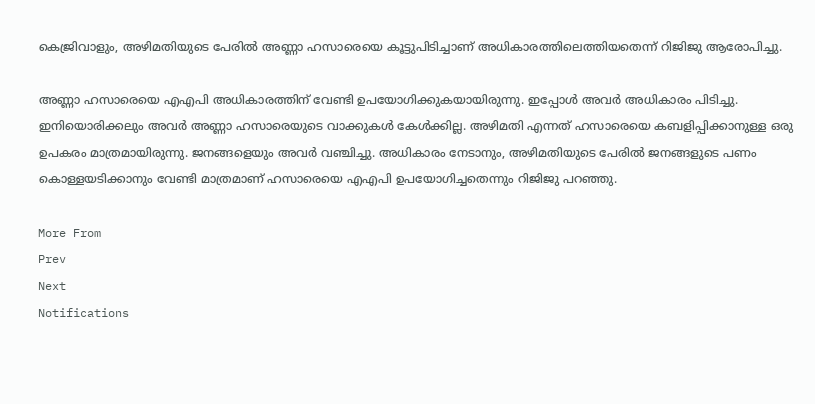കെജ്രിവാളും, അഴിമതിയുടെ പേരില്‍ അണ്ണാ ഹസാരെയെ കൂട്ടുപിടിച്ചാണ് അധികാരത്തിലെത്തിയതെന്ന് റിജിജു ആരോപിച്ചു.

അണ്ണാ ഹസാരെയെ എഎപി അധികാരത്തിന് വേണ്ടി ഉപയോഗിക്കുകയായിരുന്നു. ഇപ്പോള്‍ അവര്‍ അധികാരം പിടിച്ചു. ഇനിയൊരിക്കലും അവര്‍ അണ്ണാ ഹസാരെയുടെ വാക്കുകള്‍ കേള്‍ക്കില്ല. അഴിമതി എന്നത് ഹസാരെയെ കബളിപ്പിക്കാനുള്ള ഒരു ഉപകരം മാത്രമായിരുന്നു. ജനങ്ങളെയും അവര്‍ വഞ്ചിച്ചു. അധികാരം നേടാനും, അഴിമതിയുടെ പേരില്‍ ജനങ്ങളുടെ പണം കൊള്ളയടിക്കാനും വേണ്ടി മാത്രമാണ് ഹസാരെയെ എഎപി ഉപയോഗിച്ചതെന്നും റിജിജു പറഞ്ഞു.

More From
Prev
Next
Notifications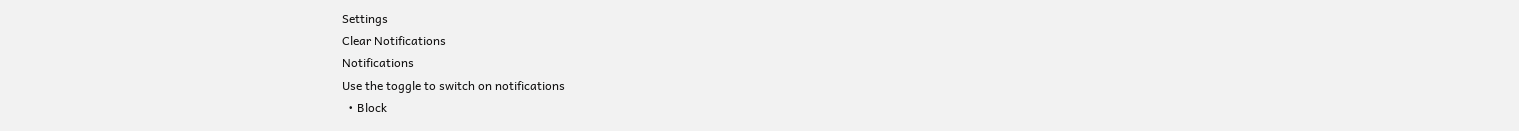Settings
Clear Notifications
Notifications
Use the toggle to switch on notifications
  • Block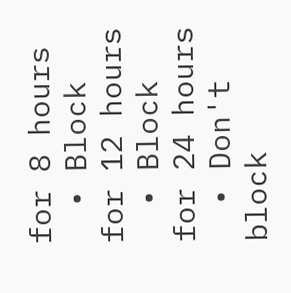for 8 hours
  • Block for 12 hours
  • Block for 24 hours
  • Don't block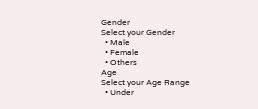Gender
Select your Gender
  • Male
  • Female
  • Others
Age
Select your Age Range
  • Under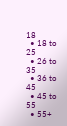18
  • 18 to 25
  • 26 to 35
  • 36 to 45
  • 45 to 55
  • 55+